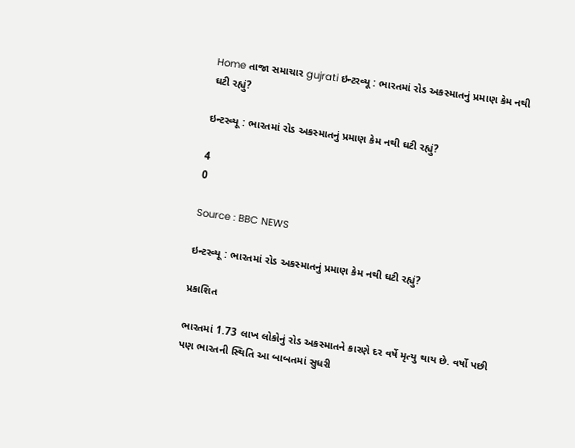Home તાજા સમાચાર gujrati ઇન્ટરવ્યૂ : ભારતમાં રોડ અકસ્માતનું પ્રમાણ કેમ નથી ઘટી રહ્યું?

ઇન્ટરવ્યૂ : ભારતમાં રોડ અકસ્માતનું પ્રમાણ કેમ નથી ઘટી રહ્યું?

4
0

Source : BBC NEWS

ઇન્ટરવ્યૂ : ભારતમાં રોડ અકસ્માતનું પ્રમાણ કેમ નથી ઘટી રહ્યું?

પ્રકાશિત

ભારતમાં 1.73 લાખ લોકોનું રોડ અકસ્માતને કારણે દર વર્ષે મૃત્યુ થાય છે. વર્ષો પછી પણ ભારતની સ્થિતિ આ બાબતમાં સુધરી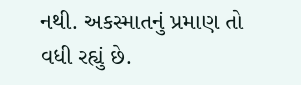નથી. અકસ્માતનું પ્રમાણ તો વધી રહ્યું છે.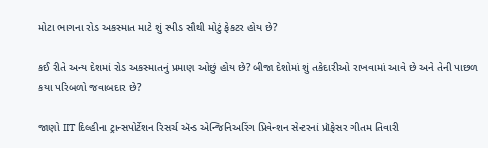મોટા ભાગના રોડ અકસ્માત માટે શું સ્પીડ સૌથી મોટું ફેકટર હોય છે?

કઈ રીતે અન્ય દેશમાં રોડ અકસ્માતનું પ્રમાણ ઓછું હોય છે? બીજા દેશોમાં શું તકેદારીઓ રાખવામાં આવે છે અને તેની પાછળ કયા પરિબળો જવાબદાર છે?

જાણો IIT દિલ્હીના ટ્રાન્સપોર્ટેશન રિસર્ચ ઍન્ડ એન્જિનિઅરિંગ પ્રિવેન્શન સેન્ટરનાં પ્રૉફેસર ગીતમ તિવારી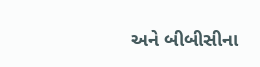અને બીબીસીના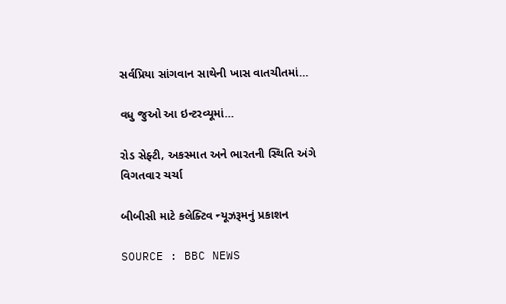સર્વપ્રિયા સાંગવાન સાથેની ખાસ વાતચીતમાં…

વધુ જુઓ આ ઇન્ટરવ્યૂમાં…

રોડ સેફ્ટી, અકસ્માત અને ભારતની સ્થિતિ અંગે વિગતવાર ચર્ચા

બીબીસી માટે કલેક્ટિવ ન્યૂઝરૂમનું પ્રકાશન

SOURCE : BBC NEWS